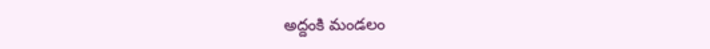అద్దంకి మండలం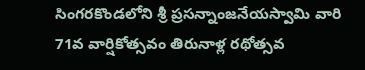సింగరకొండలోని శ్రీ ప్రసన్నాంజనేయస్వామి వారి 71వ వార్షికోత్సవం తిరునాళ్ల రథోత్సవ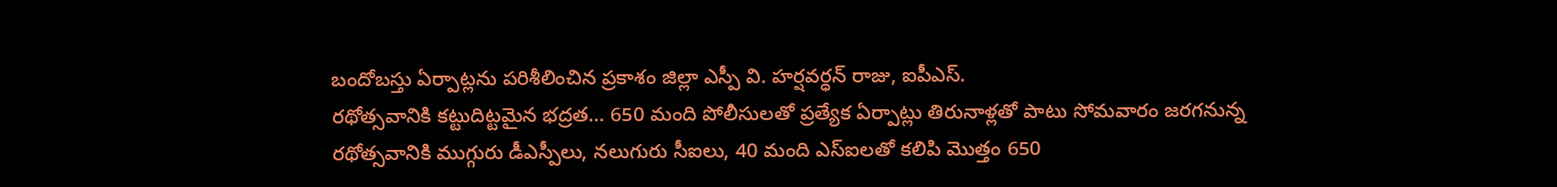బందోబస్తు ఏర్పాట్లను పరిశీలించిన ప్రకాశం జిల్లా ఎస్పీ వి. హర్షవర్ధన్ రాజు, ఐపీఎస్.
రథోత్సవానికి కట్టుదిట్టమైన భద్రత… 650 మంది పోలీసులతో ప్రత్యేక ఏర్పాట్లు తిరునాళ్లతో పాటు సోమవారం జరగనున్న రథోత్సవానికి ముగ్గురు డీఎస్పీలు, నలుగురు సీఐలు, 40 మంది ఎస్ఐలతో కలిపి మొత్తం 650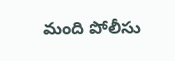మంది పోలీసు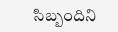సిబ్బందిని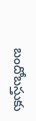బందోబస్తుకు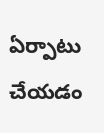ఏర్పాటు చేయడం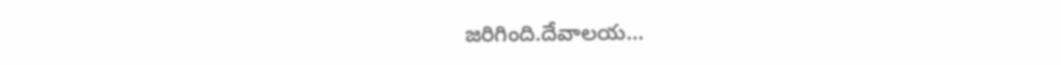జరిగింది.దేవాలయ…